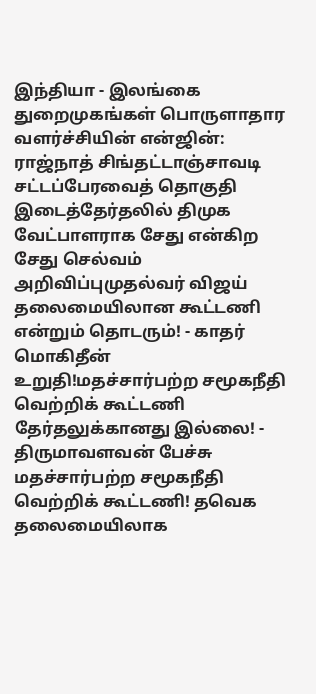இந்தியா - இலங்கை துறைமுகங்கள் பொருளாதார வளர்ச்சியின் என்ஜின்: ராஜ்நாத் சிங்தட்டாஞ்சாவடி சட்டப்பேரவைத் தொகுதி இடைத்தேர்தலில் திமுக வேட்பாளராக சேது என்கிற சேது செல்வம் அறிவிப்புமுதல்வர் விஜய் தலைமையிலான கூட்டணி என்றும் தொடரும்! - காதர் மொகிதீன் உறுதி!மதச்சார்பற்ற சமூகநீதி வெற்றிக் கூட்டணி தேர்தலுக்கானது இல்லை! - திருமாவளவன் பேச்சு மதச்சார்பற்ற சமூகநீதி வெற்றிக் கூட்டணி! தவெக தலைமையிலாக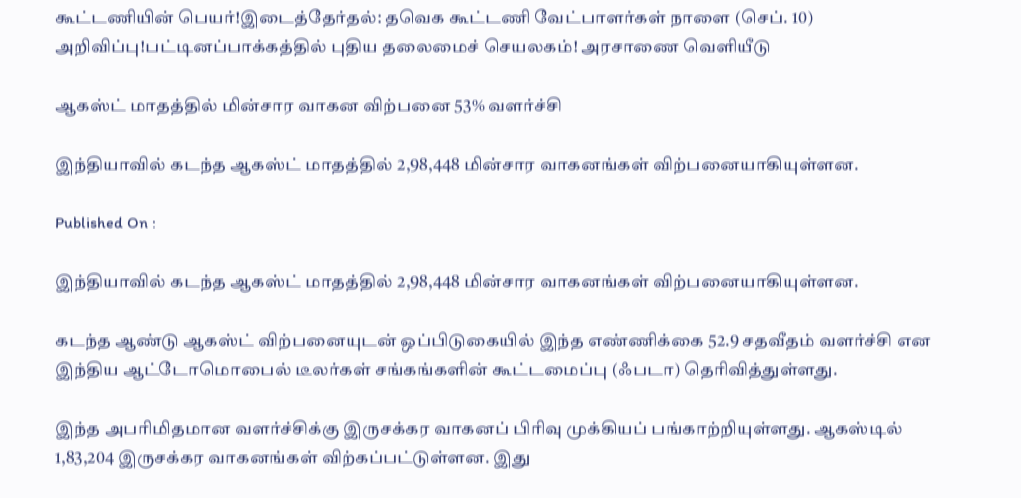கூட்டணியின் பெயர்!இடைத்தேர்தல்: தவெக கூட்டணி வேட்பாளர்கள் நாளை (செப். 10) அறிவிப்பு!பட்டினப்பாக்கத்தில் புதிய தலைமைச் செயலகம்! அரசாணை வெளியீடு

ஆகஸ்ட் மாதத்தில் மின்சார வாகன விற்பனை 53% வளர்ச்சி

இந்தியாவில் கடந்த ஆகஸ்ட் மாதத்தில் 2,98,448 மின்சார வாகனங்கள் விற்பனையாகியுள்ளன.

Published On :

இந்தியாவில் கடந்த ஆகஸ்ட் மாதத்தில் 2,98,448 மின்சார வாகனங்கள் விற்பனையாகியுள்ளன.

கடந்த ஆண்டு ஆகஸ்ட் விற்பனையுடன் ஒப்பிடுகையில் இந்த எண்ணிக்கை 52.9 சதவீதம் வளர்ச்சி என இந்திய ஆட்டோமொபைல் டீலர்கள் சங்கங்களின் கூட்டமைப்பு (ஃபடா) தெரிவித்துள்ளது.

இந்த அபரிமிதமான வளர்ச்சிக்கு இருசக்கர வாகனப் பிரிவு முக்கியப் பங்காற்றியுள்ளது. ஆகஸ்டில் 1,83,204 இருசக்கர வாகனங்கள் விற்கப்பட்டுள்ளன. இது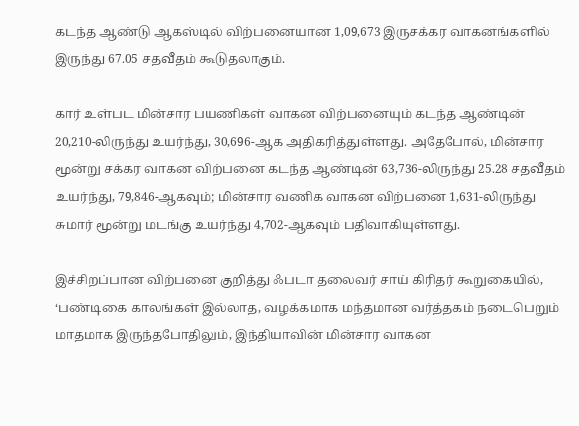கடந்த ஆண்டு ஆகஸ்டில் விற்பனையான 1,09,673 இருசக்கர வாகனங்களில் இருந்து 67.05 சதவீதம் கூடுதலாகும்.

கார் உள்பட மின்சார பயணிகள் வாகன விற்பனையும் கடந்த ஆண்டின் 20,210-லிருந்து உயர்ந்து, 30,696-ஆக அதிகரித்துள்ளது. அதேபோல், மின்சார மூன்று சக்கர வாகன விற்பனை கடந்த ஆண்டின் 63,736-லிருந்து 25.28 சதவீதம் உயர்ந்து, 79,846-ஆகவும்; மின்சார வணிக வாகன விற்பனை 1,631-லிருந்து சுமார் மூன்று மடங்கு உயர்ந்து 4,702-ஆகவும் பதிவாகியுள்ளது.

இச்சிறப்பான விற்பனை குறித்து ஃபடா தலைவர் சாய் கிரிதர் கூறுகையில், ‘பண்டிகை காலங்கள் இல்லாத, வழக்கமாக மந்தமான வர்த்தகம் நடைபெறும் மாதமாக இருந்தபோதிலும், இந்தியாவின் மின்சார வாகன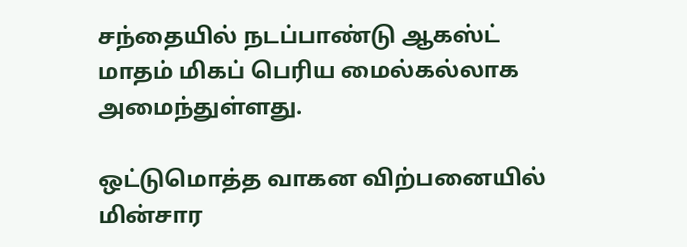சந்தையில் நடப்பாண்டு ஆகஸ்ட் மாதம் மிகப் பெரிய மைல்கல்லாக அமைந்துள்ளது.

ஒட்டுமொத்த வாகன விற்பனையில் மின்சார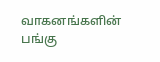வாகனங்களின் பங்கு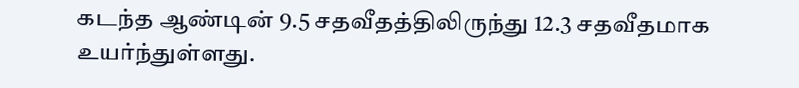கடந்த ஆண்டின் 9.5 சதவீதத்திலிருந்து 12.3 சதவீதமாக உயர்ந்துள்ளது.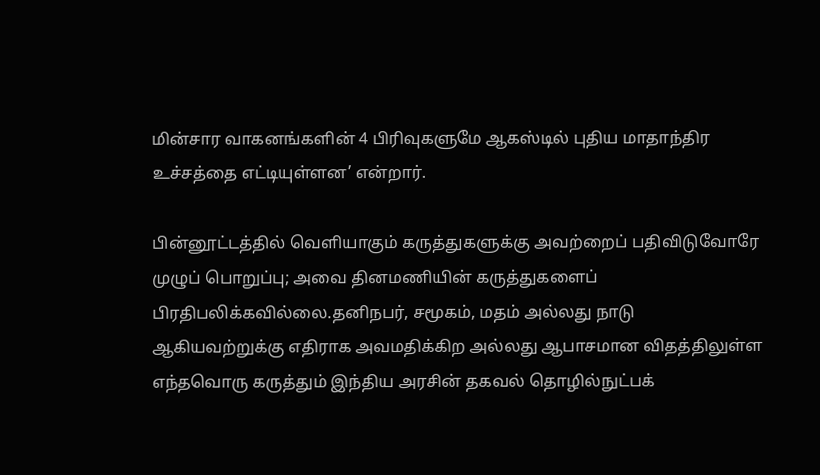மின்சார வாகனங்களின் 4 பிரிவுகளுமே ஆகஸ்டில் புதிய மாதாந்திர உச்சத்தை எட்டியுள்ளன’ என்றார்.

பின்னூட்டத்தில் வெளியாகும் கருத்துகளுக்கு அவற்றைப் பதிவிடுவோரே முழுப் பொறுப்பு; அவை தினமணியின் கருத்துகளைப் பிரதிபலிக்கவில்லை.தனிநபர், சமூகம், மதம் அல்லது நாடு ஆகியவற்றுக்கு எதிராக அவமதிக்கிற அல்லது ஆபாசமான விதத்திலுள்ள எந்தவொரு கருத்தும் இந்திய அரசின் தகவல் தொழில்நுட்பக்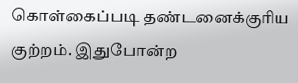கொள்கைப்படி தண்டனைக்குரிய குற்றம். இதுபோன்ற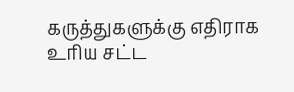கருத்துகளுக்கு எதிராக உரிய சட்ட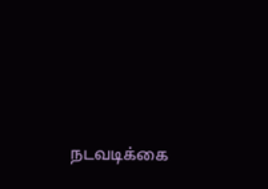நடவடிக்கை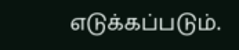எடுக்கப்படும்.